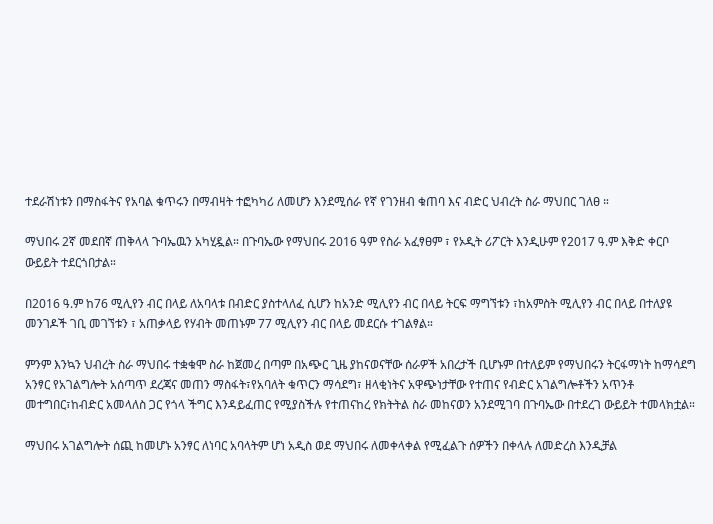ተደራሽነቱን በማስፋትና የአባል ቁጥሩን በማብዛት ተፎካካሪ ለመሆን እንደሚሰራ የኛ የገንዘብ ቁጠባ እና ብድር ህብረት ስራ ማህበር ገለፀ ።

ማህበሩ 2ኛ መደበኛ ጠቅላላ ጉባኤዉን አካሂዷል። በጉባኤው የማህበሩ 2016 ዓም የስራ አፈፃፀም ፣ የኦዲት ሪፖርት እንዲሁም የ2017 ዓ.ም እቅድ ቀርቦ ውይይት ተደርጎበታል።

በ2016 ዓ.ም ከ76 ሚሊየን ብር በላይ ለአባላቱ በብድር ያስተላለፈ ሲሆን ከአንድ ሚሊየን ብር በላይ ትርፍ ማግኘቱን ፣ከአምስት ሚሊየን ብር በላይ በተለያዩ መንገዶች ገቢ መገኘቱን ፣ አጠቃላይ የሃብት መጠኑም 77 ሚሊየን ብር በላይ መደርሱ ተገልፃል።

ምንም እንኳን ህብረት ስራ ማህበሩ ተቋቁሞ ስራ ከጀመረ በጣም በአጭር ጊዜ ያከናወናቸው ሰራዎች አበረታች ቢሆኑም በተለይም የማህበሩን ትርፋማነት ከማሳደግ አንፃር የአገልግሎት አሰጣጥ ደረጃና መጠን ማስፋት፣የአባለት ቁጥርን ማሳደግ፣ ዘላቂነትና አዋጭነታቸው የተጠና የብድር አገልግሎቶችን አጥንቶ መተግበር፣ከብድር አመላለስ ጋር የጎላ ችግር እንዳይፈጠር የሚያስችሉ የተጠናከረ የክትትል ስራ መከናወን አንደሚገባ በጉባኤው በተደረገ ውይይት ተመላክቷል።

ማህበሩ አገልግሎት ሰጪ ከመሆኑ አንፃር ለነባር አባላትም ሆነ አዲስ ወደ ማህበሩ ለመቀላቀል የሚፈልጉ ሰዎችን በቀላሉ ለመድረስ እንዲቻል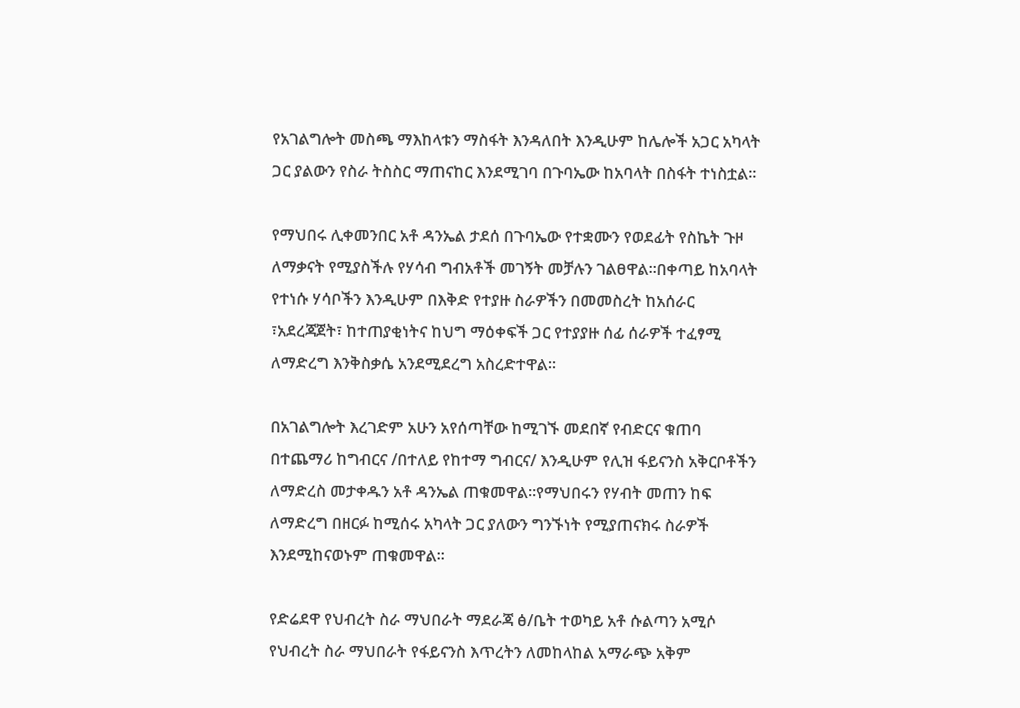የአገልግሎት መስጫ ማእከላቱን ማስፋት እንዳለበት እንዲሁም ከሌሎች አጋር አካላት ጋር ያልውን የስራ ትስስር ማጠናከር እንደሚገባ በጉባኤው ከአባላት በስፋት ተነስቷል።

የማህበሩ ሊቀመንበር አቶ ዳንኤል ታደሰ በጉባኤው የተቋሙን የወደፊት የስኬት ጉዞ ለማቃናት የሚያስችሉ የሃሳብ ግብአቶች መገኝት መቻሉን ገልፀዋል።በቀጣይ ከአባላት የተነሱ ሃሳቦችን እንዲሁም በእቅድ የተያዙ ስራዎችን በመመስረት ከአሰራር ፣አደረጃጀት፣ ከተጠያቂነትና ከህግ ማዕቀፍች ጋር የተያያዙ ሰፊ ሰራዎች ተፈፃሚ ለማድረግ እንቅስቃሴ አንደሚደረግ አስረድተዋል።

በአገልግሎት እረገድም አሁን አየሰጣቸው ከሚገኙ መደበኛ የብድርና ቁጠባ በተጨማሪ ከግብርና /በተለይ የከተማ ግብርና/ እንዲሁም የሊዝ ፋይናንስ አቅርቦቶችን ለማድረስ መታቀዱን አቶ ዳንኤል ጠቁመዋል።የማህበሩን የሃብት መጠን ከፍ ለማድረግ በዘርፉ ከሚሰሩ አካላት ጋር ያለውን ግንኙነት የሚያጠናክሩ ስራዎች እንደሚከናወኑም ጠቁመዋል።

የድሬደዋ የህብረት ስራ ማህበራት ማደራጃ ፅ/ቤት ተወካይ አቶ ሱልጣን አሚሶ የህብረት ስራ ማህበራት የፋይናንስ እጥረትን ለመከላከል አማራጭ አቅም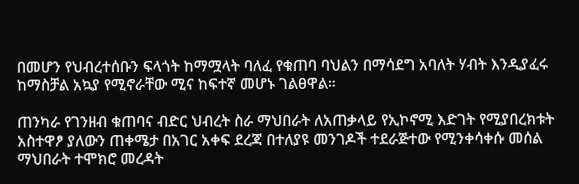በመሆን የህብረተሰቡን ፍላጎት ከማሟላት ባለፈ የቁጠባ ባህልን በማሳደግ አባለት ሃብት እንዲያፈሩ ከማስቻል አኳያ የሚኖራቸው ሚና ከፍተኛ መሆኑ ገልፀዋል።

ጠንካራ የገንዘብ ቁጠባና ብድር ህብረት ስራ ማህበራት ለአጠቃላይ የኢኮኖሚ እድገት የሚያበረክቱት አስተዋፆ ያለውን ጠቀሜታ በአገር አቀፍ ደረጃ በተለያዩ መንገዶች ተደራጅተው የሚንቀሳቀሱ መሰል ማህበራት ተሞክሮ መረዳት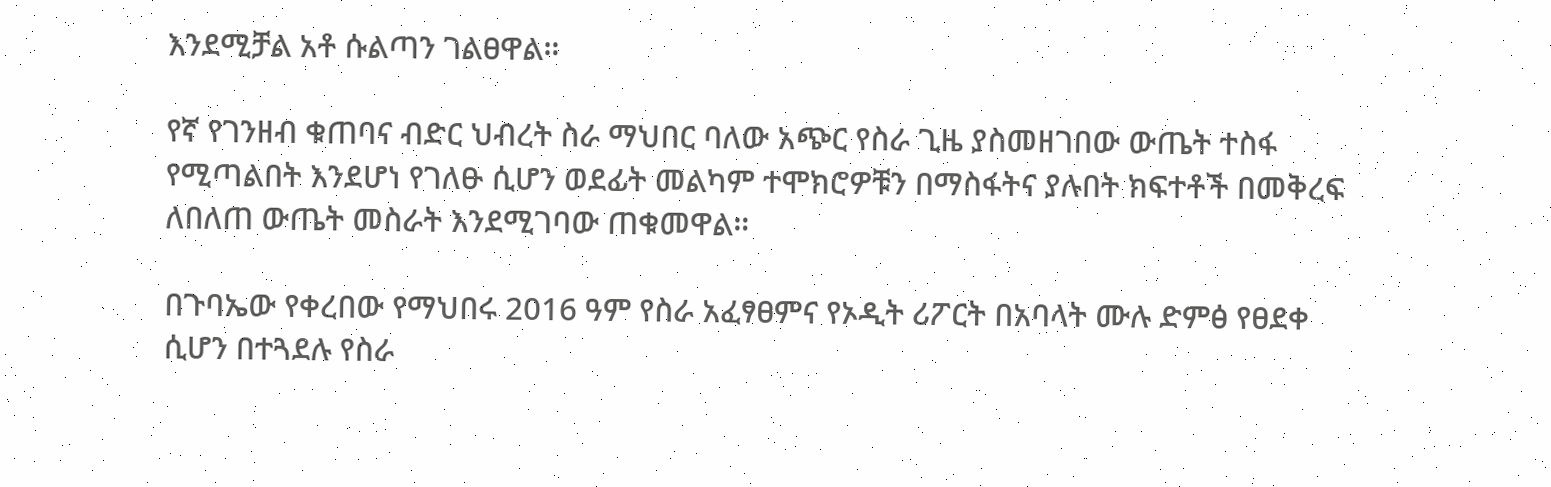እንደሚቻል አቶ ሱልጣን ገልፀዋል።

የኛ የገንዘብ ቁጠባና ብድር ህብረት ስራ ማህበር ባለው አጭር የስራ ጊዜ ያስመዘገበው ውጤት ተስፋ የሚጣልበት እንደሆነ የገለፁ ሲሆን ወደፊት መልካም ተሞክሮዎቹን በማስፋትና ያሉበት ክፍተቶች በመቅረፍ ለበለጠ ውጤት መስራት እንደሚገባው ጠቁመዋል።

በጉባኤው የቀረበው የማህበሩ 2016 ዓም የስራ አፈፃፀምና የኦዲት ሪፖርት በአባላት ሙሉ ድምፅ የፀደቀ ሲሆን በተጓደሉ የስራ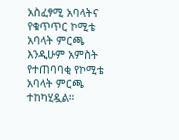አስፈፃሚ አባላትና የቁጥጥር ኮሚቴ አባላት ምርጫ እንዲሁም አምስት የተጠባባቂ የኮሚቴ አባላት ምርጫ ተከካሂዷል።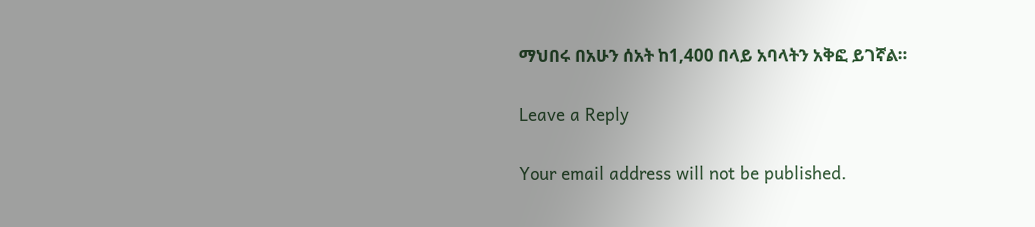ማህበሩ በአሁን ሰአት ከ1,400 በላይ አባላትን አቅፎ ይገኛል።

Leave a Reply

Your email address will not be published.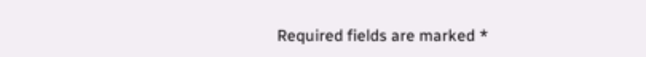Required fields are marked *